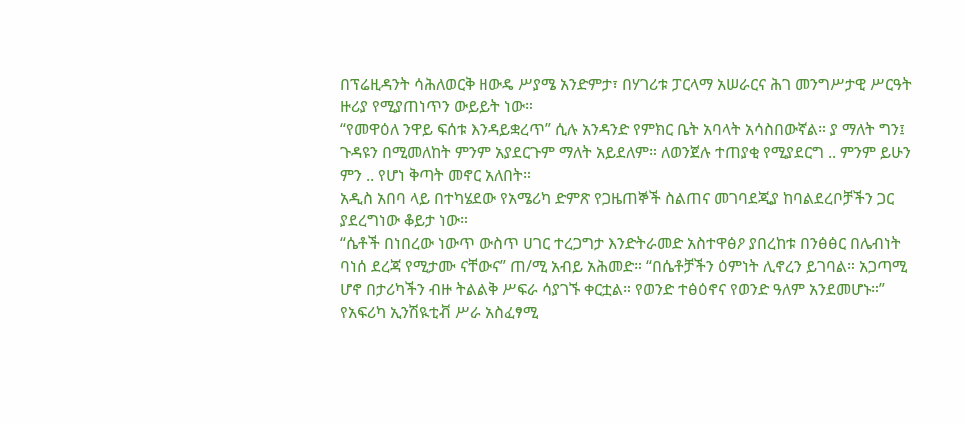በፕሬዚዳንት ሳሕለወርቅ ዘውዴ ሥያሜ አንድምታ፣ በሃገሪቱ ፓርላማ አሠራርና ሕገ መንግሥታዊ ሥርዓት ዙሪያ የሚያጠነጥን ውይይት ነው።
“የመዋዕለ ንዋይ ፍሰቱ እንዳይቋረጥ” ሲሉ አንዳንድ የምክር ቤት አባላት አሳስበውኛል። ያ ማለት ግን፤ ጉዳዩን በሚመለከት ምንም አያደርጉም ማለት አይደለም። ለወንጀሉ ተጠያቂ የሚያደርግ .. ምንም ይሁን ምን .. የሆነ ቅጣት መኖር አለበት።
አዲስ አበባ ላይ በተካሄደው የአሜሪካ ድምጽ የጋዜጠኞች ስልጠና መገባደጂያ ከባልደረቦቻችን ጋር ያደረግነው ቆይታ ነው።
“ሴቶች በነበረው ነውጥ ውስጥ ሀገር ተረጋግታ እንድትራመድ አስተዋፅዖ ያበረከቱ በንፅፅር በሌብነት ባነሰ ደረጃ የሚታሙ ናቸውና” ጠ/ሚ አብይ አሕመድ። “በሴቶቻችን ዕምነት ሊኖረን ይገባል። አጋጣሚ ሆኖ በታሪካችን ብዙ ትልልቅ ሥፍራ ሳያገኙ ቀርቷል። የወንድ ተፅዕኖና የወንድ ዓለም አንደመሆኑ።” የአፍሪካ ኢንሽዪቲቭ ሥራ አስፈፃሚ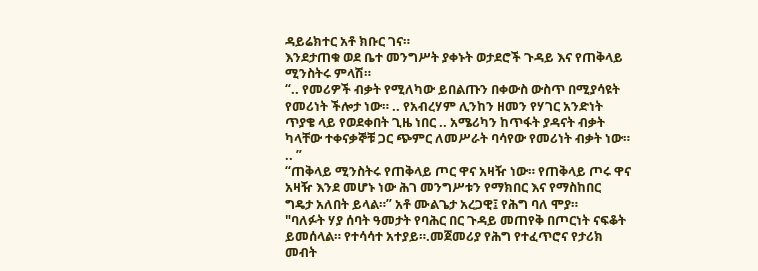ዳይሬክተር አቶ ክቡር ገና።
እንደታጠቁ ወደ ቤተ መንግሥት ያቀኑት ወታደሮች ጉዳይ እና የጠቅላይ ሚንስትሩ ምላሽ።
“.. የመሪዎች ብቃት የሚለካው ይበልጡን በቀውስ ውስጥ በሚያሳዩት የመሪነት ችሎታ ነው። .. የአብረሃም ሊንከን ዘመን የሃገር አንድነት ጥያቄ ላይ የወደቀበት ጊዜ ነበር .. አሜሪካን ከጥፋት ያዳናት ብቃት ካላቸው ተቀናቃኞቹ ጋር ጭምር ለመሥራት ባሳየው የመሪነት ብቃት ነው። .. ”
“ጠቅላይ ሚንስትሩ የጠቅላይ ጦር ዋና አዛዥ ነው። የጠቅላይ ጦሩ ዋና አዛዥ እንደ መሆኑ ነው ሕገ መንግሥቱን የማክበር እና የማስከበር ግዴታ አለበት ይላል።” አቶ ሙልጌታ አረጋዊ፤ የሕግ ባለ ሞያ።
"ባለፉት ሃያ ሰባት ዓመታት የባሕር በር ጉዳይ መጠየቅ በጦርነት ናፍቆት ይመሰላል። የተሳሳተ አተያይ።.መጀመሪያ የሕግ የተፈጥሮና የታሪክ መብት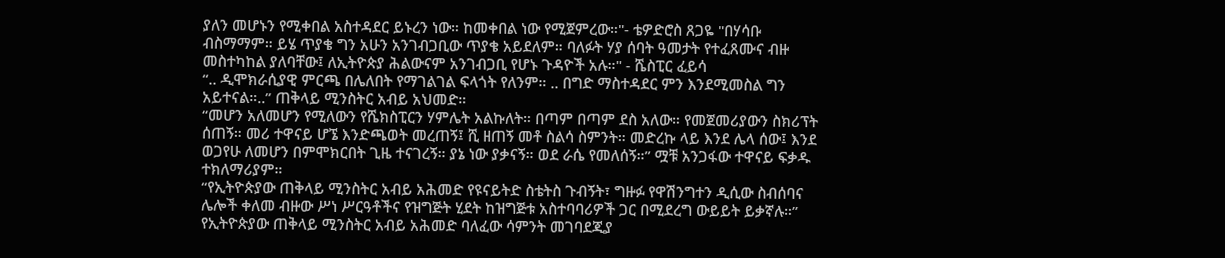ያለን መሆኑን የሚቀበል አስተዳደር ይኑረን ነው። ከመቀበል ነው የሚጀምረው።"- ቴዎድሮስ ጸጋዬ "በሃሳቡ ብስማማም። ይሄ ጥያቄ ግን አሁን አንገብጋቢው ጥያቄ አይደለም። ባለፉት ሃያ ሰባት ዓመታት የተፈጸሙና ብዙ መስተካከል ያለባቸው፤ ለኢትዮጵያ ሕልውናም አንገብጋቢ የሆኑ ጉዳዮች አሉ።" - ሼስፒር ፈይሳ
“.. ዲሞክራሲያዊ ምርጫ በሌለበት የማገልገል ፍላጎት የለንም። .. በግድ ማስተዳደር ምን እንደሚመስል ግን አይተናል።..” ጠቅላይ ሚንስትር አብይ አህመድ።
“መሆን አለመሆን የሚለውን የሼክስፒርን ሃምሌት አልኩለት። በጣም በጣም ደስ አለው። የመጀመሪያውን ስክሪፕት ሰጠኝ። መሪ ተዋናይ ሆኜ እንድጫወት መረጠኝ፤ ሺ ዘጠኝ መቶ ስልሳ ስምንት። መድረኩ ላይ እንደ ሌላ ሰው፤ እንደ ወጋየሁ ለመሆን በምሞክርበት ጊዜ ተናገረኝ። ያኔ ነው ያቃናኝ። ወደ ራሴ የመለሰኝ።” ሟቹ አንጋፋው ተዋናይ ፍቃዱ ተክለማሪያም።
“የኢትዮጵያው ጠቅላይ ሚንስትር አብይ አሕመድ የዩናይትድ ስቴትስ ጉብኝት፣ ግዙፉ የዋሽንግተን ዲሲው ስብሰባና ሌሎች ቀለመ ብዙው ሥነ ሥርዓቶችና የዝግጅት ሂደት ከዝግጅቱ አስተባባሪዎች ጋር በሚደረግ ውይይት ይቃኛሉ።”
የኢትዮጵያው ጠቅላይ ሚንስትር አብይ አሕመድ ባለፈው ሳምንት መገባደጂያ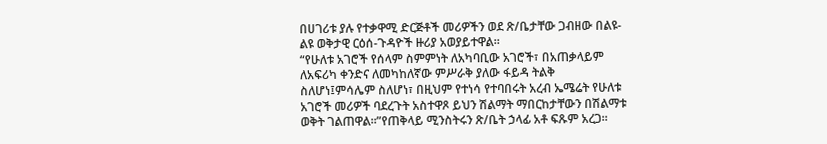በሀገሪቱ ያሉ የተቃዋሚ ድርጅቶች መሪዎችን ወደ ጽ/ቤታቸው ጋብዘው በልዩ-ልዩ ወቅታዊ ርዕሰ-ጉዳዮች ዙሪያ አወያይተዋል።
“የሁለቱ አገሮች የሰላም ስምምነት ለአካባቢው አገሮች፣ በአጠቃላይም ለአፍሪካ ቀንድና ለመካከለኛው ምሥራቅ ያለው ፋይዳ ትልቅ ስለሆነ፤ምሳሌም ስለሆነ፣ በዚህም የተነሳ የተባበሩት አረብ ኤሜሬት የሁለቱ አገሮች መሪዎች ባደረጉት አስተዋጾ ይህን ሽልማት ማበርከታቸውን በሽልማቱ ወቅት ገልጠዋል።”የጠቅላይ ሚንስትሩን ጽ/ቤት ኃላፊ አቶ ፍጹም አረጋ።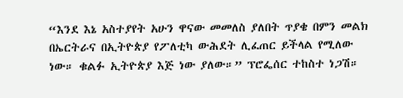“እንደ እኔ አስተያየት አሁን ዋናው መመለስ ያለበት ጥያቄ በምን መልክ በኤርትራና በኢትዮጵያ የፖለቲካ ውሕደት ሊፈጠር ይችላል የሚለው ነው። ቁልፉ ኢትዮጵያ እጅ ነው ያለው።” ፕሮፌሰር ተከስተ ነጋሽ።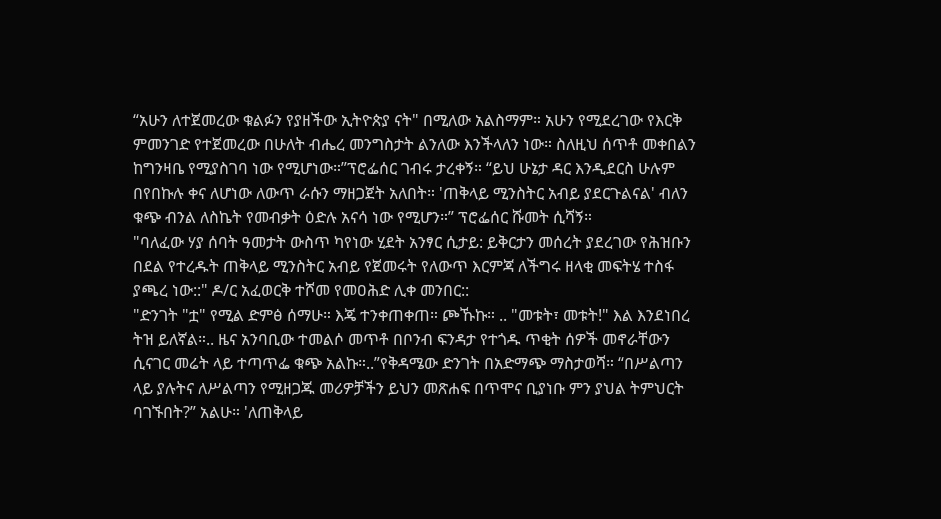“አሁን ለተጀመረው ቁልፉን የያዘችው ኢትዮጵያ ናት" በሚለው አልስማም። አሁን የሚደረገው የእርቅ ምመንገድ የተጀመረው በሁለት ብሔረ መንግስታት ልንለው እንችላለን ነው። ስለዚህ ሰጥቶ መቀበልን ከግንዛቤ የሚያስገባ ነው የሚሆነው።”ፕሮፌሰር ገብሩ ታረቀኝ። “ይህ ሁኔታ ዳር እንዲደርስ ሁሉም በየበኩሉ ቀና ለሆነው ለውጥ ራሱን ማዘጋጀት አለበት። 'ጠቅላይ ሚንስትር አብይ ያደርጉልናል' ብለን ቁጭ ብንል ለስኬት የመብቃት ዕድሉ አናሳ ነው የሚሆን።” ፕሮፌሰር ሹመት ሲሻኝ።
"ባለፈው ሃያ ሰባት ዓመታት ውስጥ ካየነው ሂደት አንፃር ሲታይ: ይቅርታን መሰረት ያደረገው የሕዝቡን በደል የተረዱት ጠቅላይ ሚንስትር አብይ የጀመሩት የለውጥ እርምጃ ለችግሩ ዘላቂ መፍትሄ ተስፋ ያጫረ ነው::" ዶ/ር አፈወርቅ ተሾመ የመዐሕድ ሊቀ መንበር::
"ድንገት "ቷ" የሚል ድምፅ ሰማሁ። እጄ ተንቀጠቀጠ። ጮኹኩ። .. "መቱት፣ መቱት!" እል እንደነበረ ትዝ ይለኛል።.. ዜና አንባቢው ተመልሶ መጥቶ በቦንብ ፍንዳታ የተጎዱ ጥቂት ሰዎች መኖራቸውን ሲናገር መሬት ላይ ተጣጥፌ ቁጭ አልኩ።..”የቅዳሜው ድንገት በአድማጭ ማስታወሻ። “በሥልጣን ላይ ያሉትና ለሥልጣን የሚዘጋጁ መሪዎቻችን ይህን መጽሐፍ በጥሞና ቢያነቡ ምን ያህል ትምህርት ባገኙበት?” አልሁ። 'ለጠቅላይ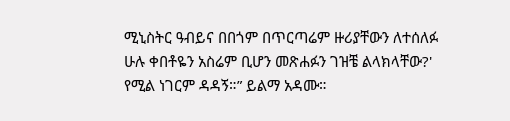ሚኒስትር ዓብይና በበጎም በጥርጣሬም ዙሪያቸውን ለተሰለፉ ሁሉ ቀበቶዬን አስሬም ቢሆን መጽሐፉን ገዝቼ ልላክላቸው?' የሚል ነገርም ዳዳኝ።” ይልማ አዳሙ።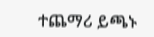ተጨማሪ ይጫኑ